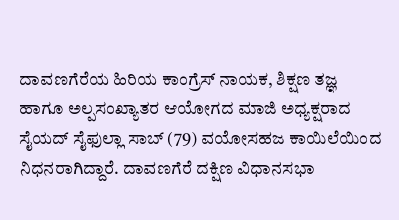ದಾವಣಗೆರೆಯ ಹಿರಿಯ ಕಾಂಗ್ರೆಸ್ ನಾಯಕ, ಶಿಕ್ಷಣ ತಜ್ಞ ಹಾಗೂ ಅಲ್ಪಸಂಖ್ಯಾತರ ಆಯೋಗದ ಮಾಜಿ ಅಧ್ಯಕ್ಷರಾದ ಸೈಯದ್ ಸೈಫುಲ್ಲಾ ಸಾಬ್ (79) ವಯೋಸಹಜ ಕಾಯಿಲೆಯಿಂದ ನಿಧನರಾಗಿದ್ದಾರೆ. ದಾವಣಗೆರೆ ದಕ್ಷಿಣ ವಿಧಾನಸಭಾ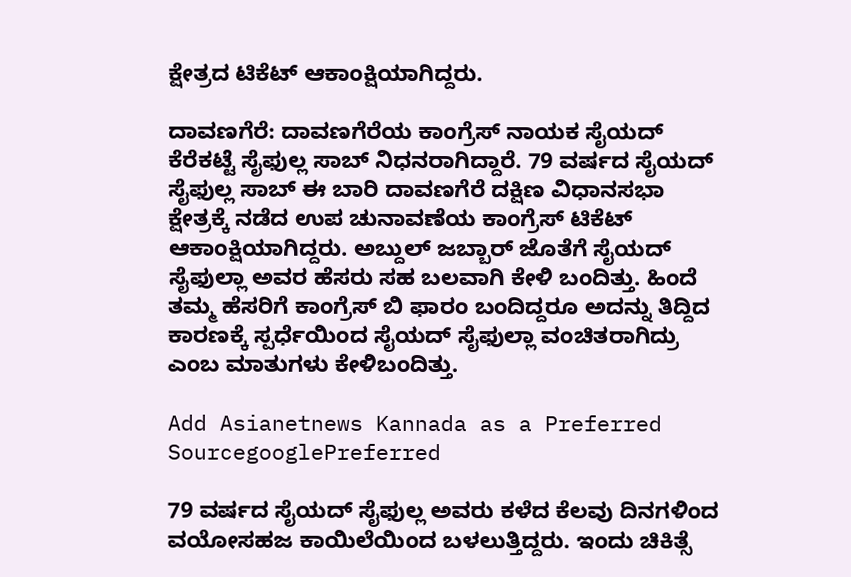ಕ್ಷೇತ್ರದ ಟಿಕೆಟ್ ಆಕಾಂಕ್ಷಿಯಾಗಿದ್ದರು.

ದಾವಣಗೆರೆ: ದಾವಣಗೆರೆಯ ಕಾಂಗ್ರೆಸ್ ನಾಯಕ ಸೈಯದ್ ಕೆರೆಕಟ್ಟೆ ಸೈಫುಲ್ಲ ಸಾಬ್ ನಿಧನರಾಗಿದ್ದಾರೆ. 79 ವರ್ಷದ ಸೈಯದ್ ಸೈಫುಲ್ಲ ಸಾಬ್ ಈ ಬಾರಿ ದಾವಣಗೆರೆ ದಕ್ಷಿಣ ವಿಧಾನಸಭಾ ಕ್ಷೇತ್ರಕ್ಕೆ ನಡೆದ ಉಪ ಚುನಾವಣೆಯ ಕಾಂಗ್ರೆಸ್ ಟಿಕೆಟ್ ಆಕಾಂಕ್ಷಿಯಾಗಿದ್ದರು. ಅಬ್ದುಲ್ ಜಬ್ಬಾರ್ ಜೊತೆಗೆ ಸೈಯದ್ ಸೈಫುಲ್ಲಾ ಅವರ ಹೆಸರು ಸಹ ಬಲವಾಗಿ ಕೇಳಿ ಬಂದಿತ್ತು. ಹಿಂದೆ ತಮ್ಮ ಹೆಸರಿಗೆ ಕಾಂಗ್ರೆಸ್ ಬಿ ಫಾರಂ ಬಂದಿದ್ದರೂ ಅದನ್ನು ತಿದ್ದಿದ ಕಾರಣಕ್ಕೆ ಸ್ಪರ್ಧೆಯಿಂದ ಸೈಯದ್ ಸೈಫುಲ್ಲಾ ವಂಚಿತರಾಗಿದ್ರು ಎಂಬ ಮಾತುಗಳು ಕೇಳಿಬಂದಿತ್ತು.

Add Asianetnews Kannada as a Preferred SourcegooglePreferred

79 ವರ್ಷದ ಸೈಯದ್ ಸೈಫುಲ್ಲ ಅವರು ಕಳೆದ ಕೆಲವು ದಿನಗಳಿಂದ ವಯೋಸಹಜ ಕಾಯಿಲೆಯಿಂದ ಬಳಲುತ್ತಿದ್ದರು. ಇಂದು ಚಿಕಿತ್ಸೆ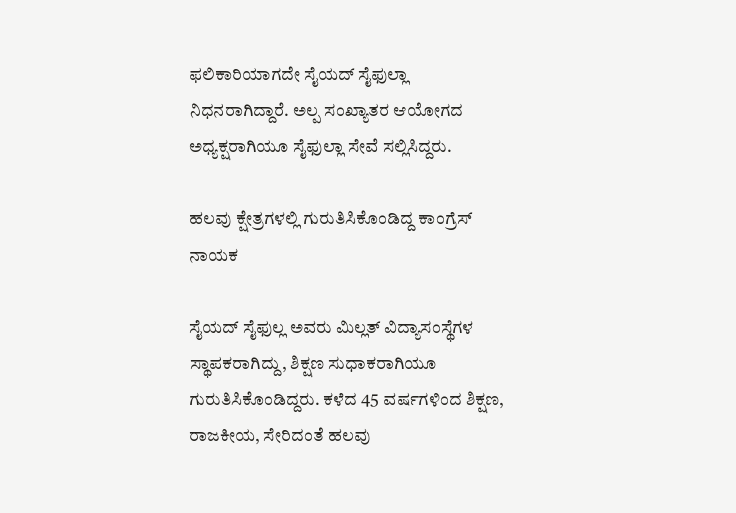ಫಲಿಕಾರಿಯಾಗದೇ ಸೈಯದ್ ಸೈಫುಲ್ಲಾ ನಿಧನರಾಗಿದ್ದಾರೆ. ಅಲ್ಪ ಸಂಖ್ಯಾತರ ಆಯೋಗದ ಅಧ್ಯಕ್ಷರಾಗಿಯೂ ಸೈಫುಲ್ಲಾ ಸೇವೆ ಸಲ್ಲಿಸಿದ್ದರು.

ಹಲವು ಕ್ಷೇತ್ರಗಳಲ್ಲಿ ಗುರುತಿಸಿಕೊಂಡಿದ್ದ ಕಾಂಗ್ರೆಸ್ ನಾಯಕ

ಸೈಯದ್ ಸೈಫುಲ್ಲ ಅವರು ಮಿಲ್ಲತ್ ವಿದ್ಯಾಸಂಸ್ಥೆಗಳ ಸ್ಥಾಪಕರಾಗಿದ್ದು, ಶಿಕ್ಷಣ ಸುಧಾಕರಾಗಿಯೂ ಗುರುತಿಸಿಕೊಂಡಿದ್ದರು. ಕಳೆದ 45 ವರ್ಷಗಳಿಂದ ಶಿಕ್ಷಣ, ರಾಜಕೀಯ, ಸೇರಿದಂತೆ ಹಲವು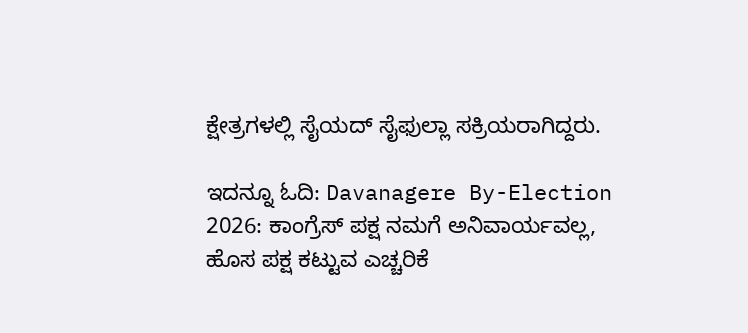ಕ್ಷೇತ್ರಗಳಲ್ಲಿ ಸೈಯದ್ ಸೈಫುಲ್ಲಾ ಸಕ್ರಿಯರಾಗಿದ್ದರು.

ಇದನ್ನೂ ಓದಿ: Davanagere By-Election 2026: ಕಾಂಗ್ರೆಸ್ ಪಕ್ಷ ನಮಗೆ ಅನಿವಾರ್ಯವಲ್ಲ, ಹೊಸ ಪಕ್ಷ ಕಟ್ಟುವ ಎಚ್ಚರಿಕೆ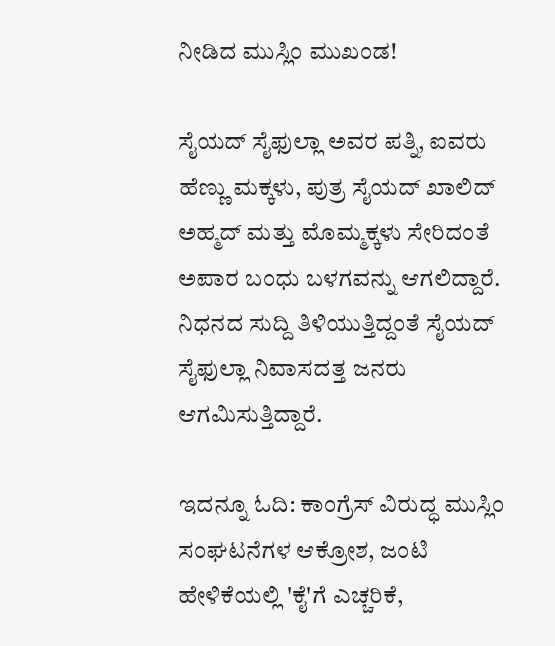ನೀಡಿದ ಮುಸ್ಲಿಂ ಮುಖಂಡ!

ಸೈಯದ್ ಸೈಫುಲ್ಲಾ ಅವರ ಪತ್ನಿ, ಐವರು ಹೆಣ್ಣು ಮಕ್ಕಳು, ಪುತ್ರ ಸೈಯದ್ ಖಾಲಿದ್ ಅಹ್ಮದ್ ಮತ್ತು ಮೊಮ್ಮಕ್ಕಳು ಸೇರಿದಂತೆ ಅಪಾರ ಬಂಧು ಬಳಗವನ್ನು ಆಗಲಿದ್ದಾರೆ. ನಿಧನದ ಸುದ್ದಿ ತಿಳಿಯುತ್ತಿದ್ದಂತೆ ಸೈಯದ್ ಸೈಫುಲ್ಲಾ ನಿವಾಸದತ್ತ ಜನರು ಆಗಮಿಸುತ್ತಿದ್ದಾರೆ.

ಇದನ್ನೂ ಓದಿ: ಕಾಂಗ್ರೆಸ್‌ ವಿರುದ್ಧ ಮುಸ್ಲಿಂ ಸಂಘಟನೆಗಳ ಆಕ್ರೋಶ, ಜಂಟಿ ಹೇಳಿಕೆಯಲ್ಲಿ 'ಕೈ'ಗೆ ಎಚ್ಚರಿಕೆ,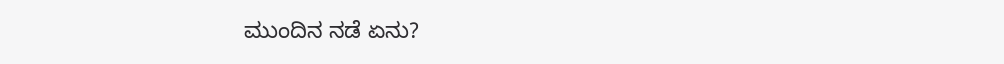ಮುಂದಿನ ನಡೆ ಏನು?